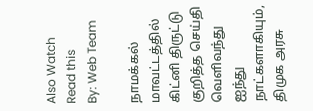Also Watch
Read this
By: Web Team

நாமக்கல் மாவட்டத்தில் கிட்னி திருட்டு குறித்த செய்தி வெளிவந்து ஐந்து நாட்களாகியும், திமுக அரசு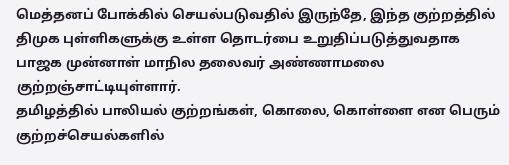மெத்தனப் போக்கில் செயல்படுவதில் இருந்தே, இந்த குற்றத்தில் திமுக புள்ளிகளுக்கு உள்ள தொடர்பை உறுதிப்படுத்துவதாக பாஜக முன்னாள் மாநில தலைவர் அண்ணாமலை குற்றஞ்சாட்டியுள்ளார்.
தமிழத்தில் பாலியல் குற்றங்கள், கொலை, கொள்ளை என பெரும் குற்றச்செயல்களில்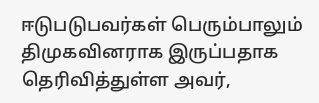ஈடுபடுபவர்கள் பெரும்பாலும் திமுகவினராக இருப்பதாக தெரிவித்துள்ள அவர்,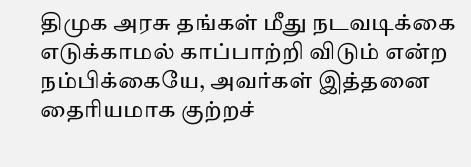திமுக அரசு தங்கள் மீது நடவடிக்கை எடுக்காமல் காப்பாற்றி விடும் என்ற நம்பிக்கையே, அவர்கள் இத்தனை தைரியமாக குற்றச்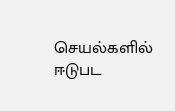செயல்களில் ஈடுபட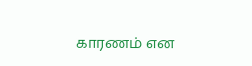காரணம் என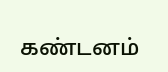கண்டனம்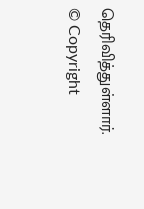தெரிவித்துள்ளார்.
© Copyright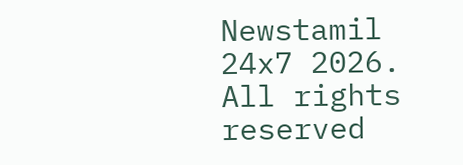Newstamil 24x7 2026. All rights reserved